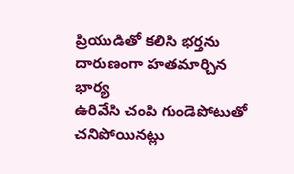ప్రియుడితో కలిసి భర్తను దారుణంగా హతమార్చిన భార్య
ఉరివేసి చంపి గుండెపోటుతో చనిపోయినట్లు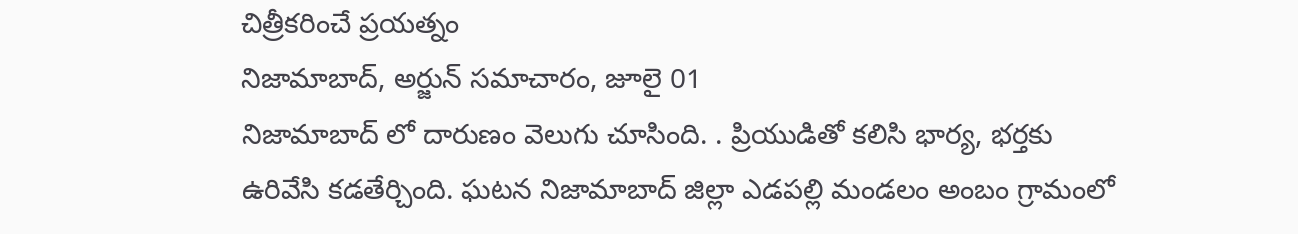చిత్రీకరించే ప్రయత్నం
నిజామాబాద్, అర్జున్ సమాచారం, జూలై 01
నిజామాబాద్ లో దారుణం వెలుగు చూసింది. . ప్రియుడితో కలిసి భార్య, భర్తకు ఉరివేసి కడతేర్చింది. ఘటన నిజామాబాద్ జిల్లా ఎడపల్లి మండలం అంబం గ్రామంలో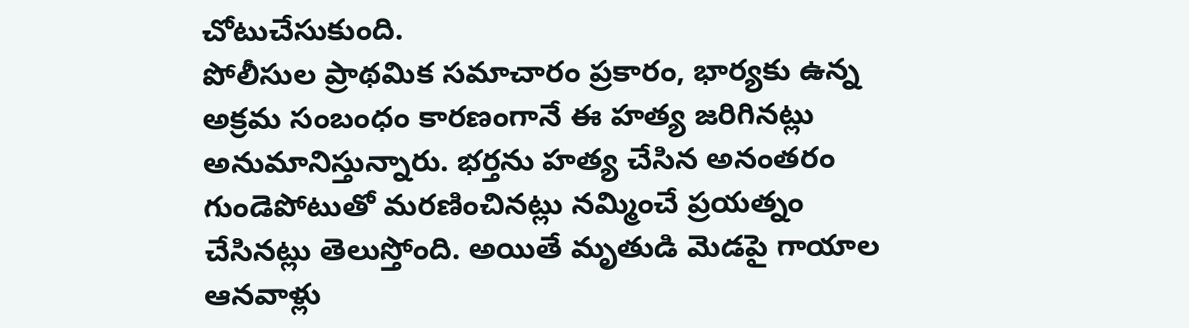చోటుచేసుకుంది.
పోలీసుల ప్రాథమిక సమాచారం ప్రకారం, భార్యకు ఉన్న అక్రమ సంబంధం కారణంగానే ఈ హత్య జరిగినట్లు అనుమానిస్తున్నారు. భర్తను హత్య చేసిన అనంతరం గుండెపోటుతో మరణించినట్లు నమ్మించే ప్రయత్నం చేసినట్లు తెలుస్తోంది. అయితే మృతుడి మెడపై గాయాల ఆనవాళ్లు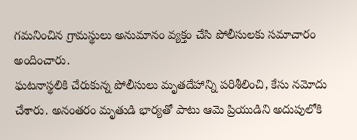గమనించిన గ్రామస్థులు అనుమానం వ్యక్తం చేసి పోలీసులకు సమాచారం అందించారు.
ఘటనాస్థలికి చేరుకున్న పోలీసులు మృతదేహాన్ని పరిశీలించి, కేసు నమోదు చేశారు. అనంతరం మృతుడి భార్యతో పాటు ఆమె ప్రియుడిని అదుపులోకి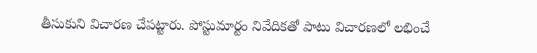తీసుకుని విచారణ చేపట్టారు. పోస్టుమార్టం నివేదికతో పాటు విచారణలో లభించే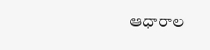ఆధారాల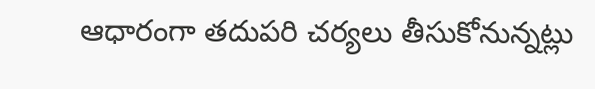ఆధారంగా తదుపరి చర్యలు తీసుకోనున్నట్లు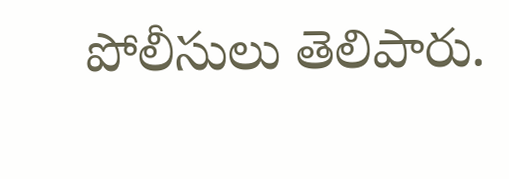పోలీసులు తెలిపారు.